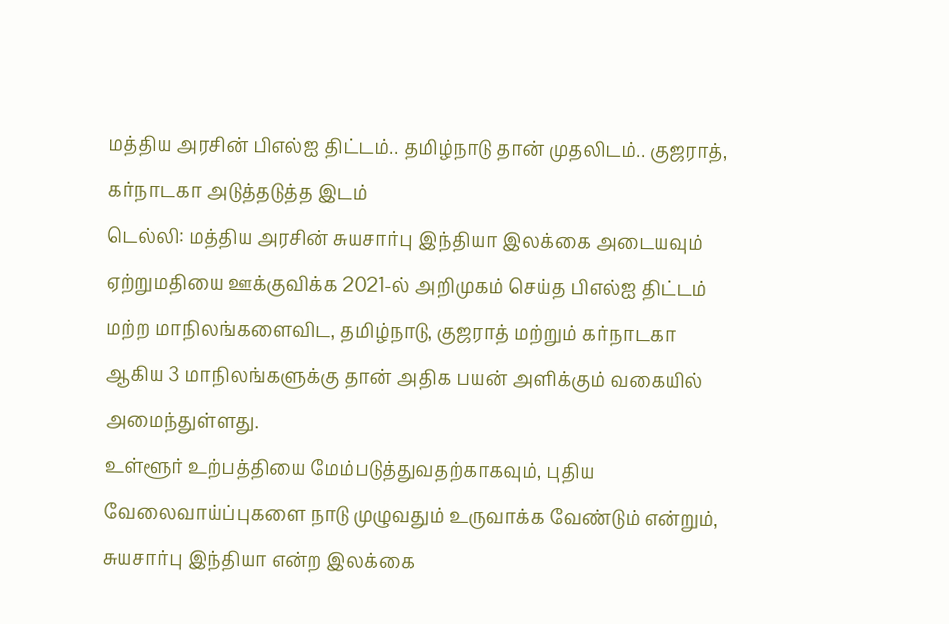மத்திய அரசின் பிஎல்ஐ திட்டம்.. தமிழ்நாடு தான் முதலிடம்.. குஜராத், கர்நாடகா அடுத்தடுத்த இடம்
டெல்லி: மத்திய அரசின் சுயசார்பு இந்தியா இலக்கை அடையவும் ஏற்றுமதியை ஊக்குவிக்க 2021-ல் அறிமுகம் செய்த பிஎல்ஐ திட்டம் மற்ற மாநிலங்களைவிட, தமிழ்நாடு, குஜராத் மற்றும் கர்நாடகா ஆகிய 3 மாநிலங்களுக்கு தான் அதிக பயன் அளிக்கும் வகையில் அமைந்துள்ளது.
உள்ளூர் உற்பத்தியை மேம்படுத்துவதற்காகவும், புதிய வேலைவாய்ப்புகளை நாடு முழுவதும் உருவாக்க வேண்டும் என்றும், சுயசார்பு இந்தியா என்ற இலக்கை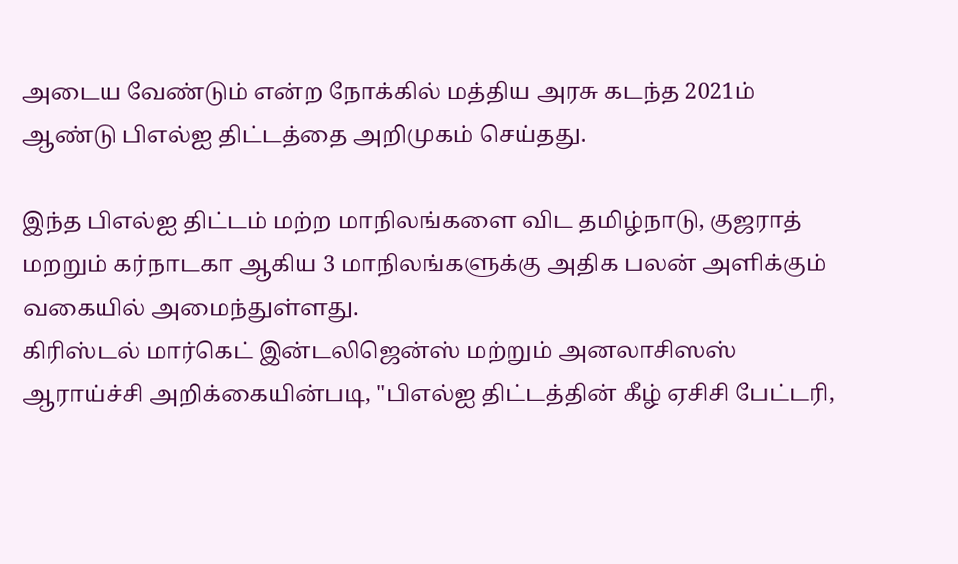அடைய வேண்டும் என்ற நோக்கில் மத்திய அரசு கடந்த 2021ம் ஆண்டு பிஎல்ஐ திட்டத்தை அறிமுகம் செய்தது.

இந்த பிஎல்ஐ திட்டம் மற்ற மாநிலங்களை விட தமிழ்நாடு, குஜராத் மறறும் கர்நாடகா ஆகிய 3 மாநிலங்களுக்கு அதிக பலன் அளிக்கும் வகையில் அமைந்துள்ளது.
கிரிஸ்டல் மார்கெட் இன்டலிஜென்ஸ் மற்றும் அனலாசிஸஸ் ஆராய்ச்சி அறிக்கையின்படி, "பிஎல்ஐ திட்டத்தின் கீழ் ஏசிசி பேட்டரி,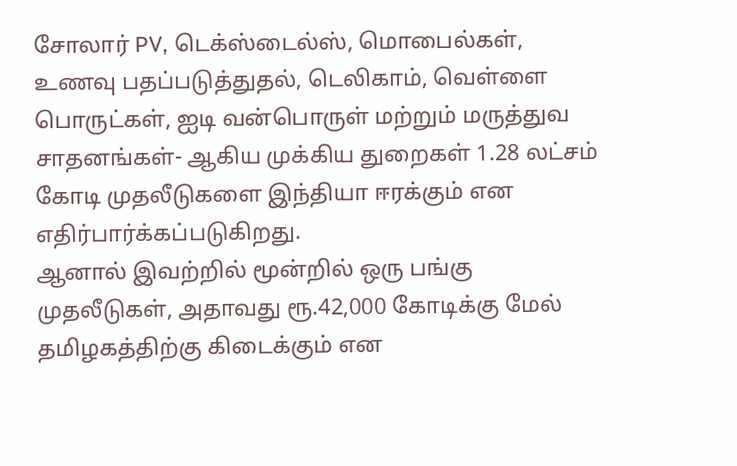சோலார் PV, டெக்ஸ்டைல்ஸ், மொபைல்கள், உணவு பதப்படுத்துதல், டெலிகாம், வெள்ளை பொருட்கள், ஐடி வன்பொருள் மற்றும் மருத்துவ சாதனங்கள்- ஆகிய முக்கிய துறைகள் 1.28 லட்சம் கோடி முதலீடுகளை இந்தியா ஈரக்கும் என எதிர்பார்க்கப்படுகிறது.
ஆனால் இவற்றில் மூன்றில் ஒரு பங்கு முதலீடுகள், அதாவது ரூ.42,000 கோடிக்கு மேல் தமிழகத்திற்கு கிடைக்கும் என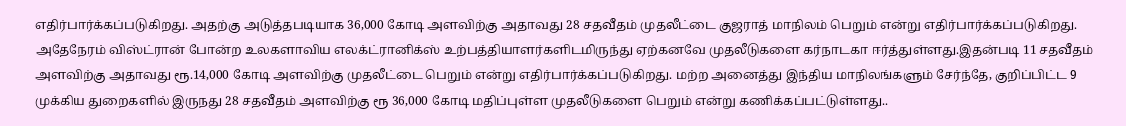எதிர்பார்க்கப்படுகிறது. அதற்கு அடுத்தபடியாக 36,000 கோடி அளவிற்கு அதாவது 28 சதவீதம் முதலீட்டை குஜராத் மாநிலம் பெறும் என்று எதிர்பார்க்கப்படுகிறது.
அதேநேரம் விஸ்ட்ரான் போன்ற உலகளாவிய எலக்ட்ரானிக்ஸ் உற்பத்தியாளர்களிடமிருந்து ஏற்கனவே முதலீடுகளை கர்நாடகா ஈர்த்துள்ளது.இதன்படி 11 சதவீதம் அளவிற்கு அதாவது ரூ.14,000 கோடி அளவிற்கு முதலீட்டை பெறும் என்று எதிர்பார்க்கப்படுகிறது. மற்ற அனைத்து இந்திய மாநிலங்களும் சேர்ந்தே, குறிப்பிட்ட 9 முக்கிய துறைகளில் இருநது 28 சதவீதம் அளவிற்கு ரூ 36,000 கோடி மதிப்புள்ள முதலீடுகளை பெறும் என்று கணிக்கப்பட்டுள்ளது..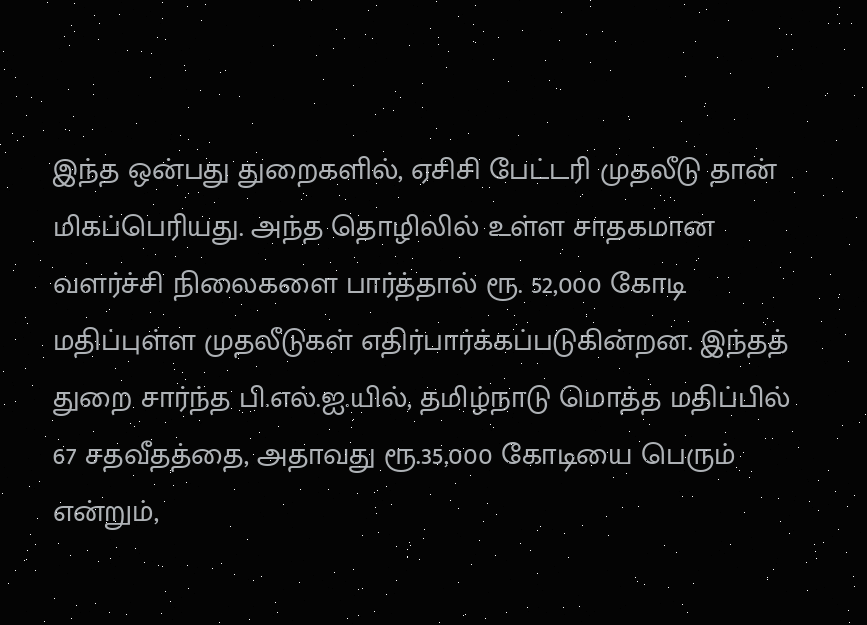இந்த ஒன்பது துறைகளில், ஏசிசி பேட்டரி முதலீடு தான் மிகப்பெரியது. அந்த தொழிலில் உள்ள சாதகமான வளர்ச்சி நிலைகளை பார்த்தால் ரூ. 52,000 கோடி மதிப்புள்ள முதலீடுகள் எதிர்பார்க்கப்படுகின்றன. இந்தத் துறை சார்ந்த பி.எல்.ஐ.யில், தமிழ்நாடு மொத்த மதிப்பில் 67 சதவீதத்தை, அதாவது ரூ.35,000 கோடியை பெரும் என்றும்,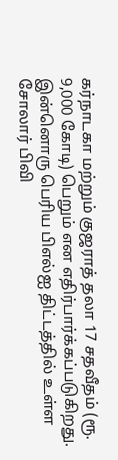கர்நாடகா மற்றும் குஜராத் தலா 17 சதவீதம் (ரூ. 9,000 கோடி) பெறும் என எதிர்பார்க்கப்படுகிறது.
இன்னொரு பெரிய பிஎல்ஐ திட்டத்தில் உள்ள சோலார் பிவி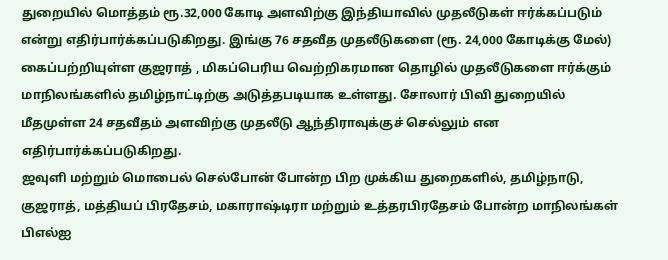துறையில் மொத்தம் ரூ.32,000 கோடி அளவிற்கு இந்தியாவில் முதலீடுகள் ஈர்க்கப்படும் என்று எதிர்பார்க்கப்படுகிறது. இங்கு 76 சதவீத முதலீடுகளை (ரூ. 24,000 கோடிக்கு மேல்) கைப்பற்றியுள்ள குஜராத் , மிகப்பெரிய வெற்றிகரமான தொழில் முதலீடுகளை ஈர்க்கும் மாநிலங்களில் தமிழ்நாட்டிற்கு அடுத்தபடியாக உள்ளது. சோலார் பிவி துறையில் மீதமுள்ள 24 சதவீதம் அளவிற்கு முதலீடு ஆந்திராவுக்குச் செல்லும் என எதிர்பார்க்கப்படுகிறது.
ஜவுளி மற்றும் மொபைல் செல்போன் போன்ற பிற முக்கிய துறைகளில், தமிழ்நாடு, குஜராத், மத்தியப் பிரதேசம், மகாராஷ்டிரா மற்றும் உத்தரபிரதேசம் போன்ற மாநிலங்கள் பிஎல்ஐ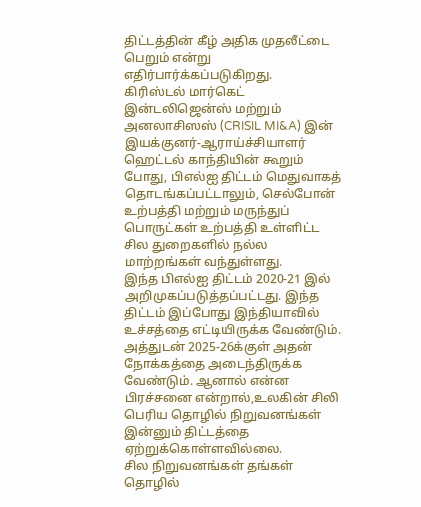திட்டத்தின் கீழ் அதிக முதலீட்டை பெறும் என்று எதிர்பார்க்கப்படுகிறது.
கிரிஸ்டல் மார்கெட் இன்டலிஜென்ஸ் மற்றும் அனலாசிஸஸ் (CRISIL MI&A) இன் இயக்குனர்-ஆராய்ச்சியாளர் ஹெட்டல் காந்தியின் கூறும் போது, பிஎல்ஐ திட்டம் மெதுவாகத் தொடங்கப்பட்டாலும், செல்போன் உற்பத்தி மற்றும் மருந்துப் பொருட்கள் உற்பத்தி உள்ளிட்ட சில துறைகளில் நல்ல மாற்றங்கள் வந்துள்ளது.
இந்த பிஎல்ஐ திட்டம் 2020-21 இல் அறிமுகப்படுத்தப்பட்டது. இந்த திட்டம் இப்போது இந்தியாவில் உச்சத்தை எட்டியிருக்க வேண்டும். அத்துடன் 2025-26க்குள் அதன் நோக்கத்தை அடைந்திருக்க வேண்டும். ஆனால் என்ன பிரச்சனை என்றால்,உலகின் சிலி பெரிய தொழில் நிறுவனங்கள் இன்னும் திட்டத்தை ஏற்றுக்கொள்ளவில்லை.
சில நிறுவனங்கள் தங்கள் தொழில்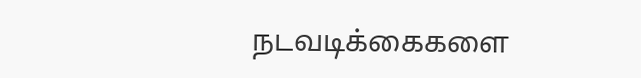நடவடிக்கைகளை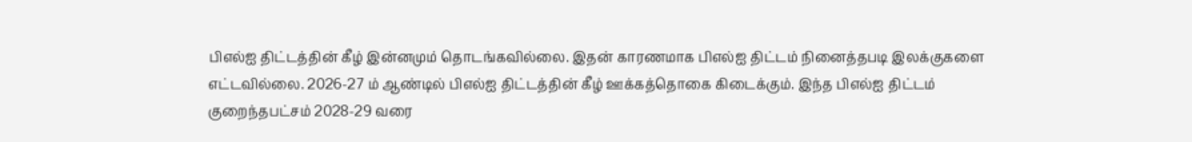பிஎல்ஐ திட்டத்தின் கீழ் இன்னமும் தொடங்கவில்லை. இதன் காரணமாக பிஎல்ஐ திட்டம் நினைத்தபடி இலக்குகளை எட்டவில்லை. 2026-27 ம் ஆண்டில் பிஎல்ஐ திட்டத்தின் கீழ் ஊக்கத்தொகை கிடைக்கும். இந்த பிஎல்ஐ திட்டம் குறைந்தபட்சம் 2028-29 வரை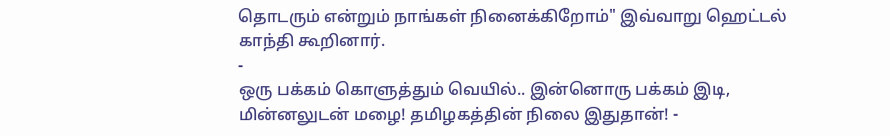தொடரும் என்றும் நாங்கள் நினைக்கிறோம்" இவ்வாறு ஹெட்டல் காந்தி கூறினார்.
-
ஒரு பக்கம் கொளுத்தும் வெயில்.. இன்னொரு பக்கம் இடி, மின்னலுடன் மழை! தமிழகத்தின் நிலை இதுதான்! -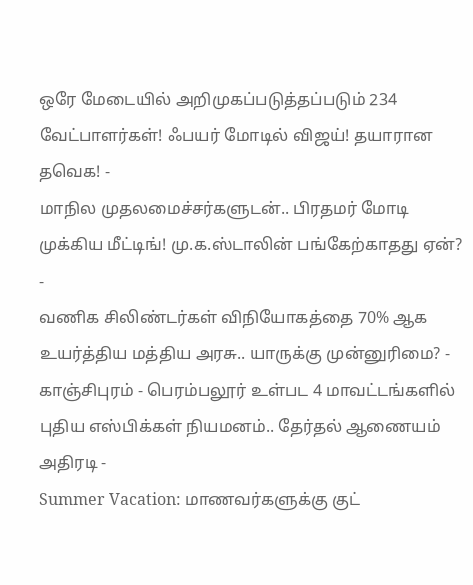ஒரே மேடையில் அறிமுகப்படுத்தப்படும் 234 வேட்பாளர்கள்! ஃபயர் மோடில் விஜய்! தயாரான தவெக! -
மாநில முதலமைச்சர்களுடன்.. பிரதமர் மோடி முக்கிய மீட்டிங்! மு.க.ஸ்டாலின் பங்கேற்காதது ஏன்? -
வணிக சிலிண்டர்கள் விநியோகத்தை 70% ஆக உயர்த்திய மத்திய அரசு.. யாருக்கு முன்னுரிமை? -
காஞ்சிபுரம் - பெரம்பலூர் உள்பட 4 மாவட்டங்களில் புதிய எஸ்பிக்கள் நியமனம்.. தேர்தல் ஆணையம் அதிரடி -
Summer Vacation: மாணவர்களுக்கு குட்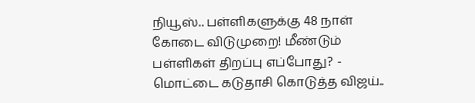நியூஸ்.. பள்ளிகளுக்கு 48 நாள் கோடை விடுமுறை! மீண்டும் பள்ளிகள் திறப்பு எப்போது? -
மொட்டை கடுதாசி கொடுத்த விஜய்..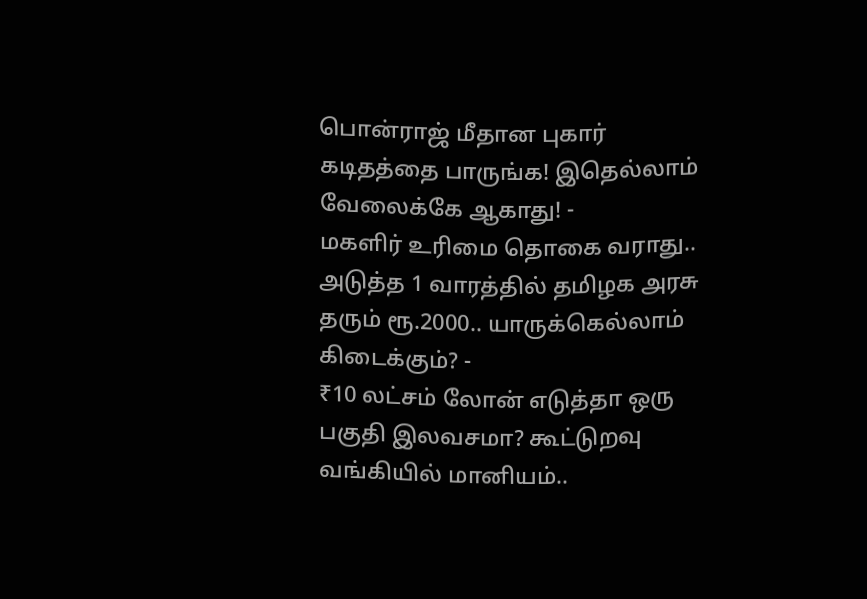பொன்ராஜ் மீதான புகார் கடிதத்தை பாருங்க! இதெல்லாம் வேலைக்கே ஆகாது! -
மகளிர் உரிமை தொகை வராது.. அடுத்த 1 வாரத்தில் தமிழக அரசு தரும் ரூ.2000.. யாருக்கெல்லாம் கிடைக்கும்? -
₹10 லட்சம் லோன் எடுத்தா ஒரு பகுதி இலவசமா? கூட்டுறவு வங்கியில் மானியம்..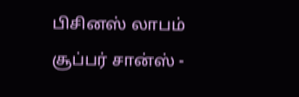பிசினஸ் லாபம் சூப்பர் சான்ஸ் -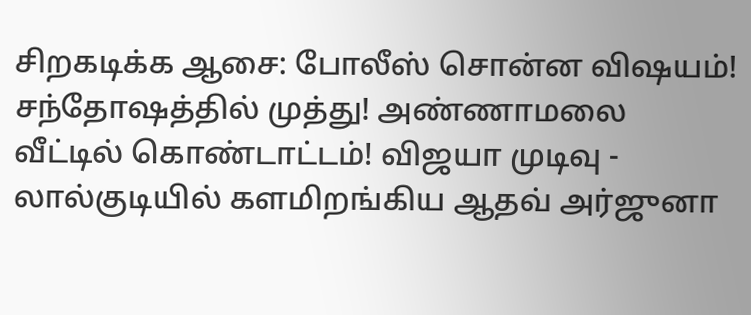சிறகடிக்க ஆசை: போலீஸ் சொன்ன விஷயம்! சந்தோஷத்தில் முத்து! அண்ணாமலை வீட்டில் கொண்டாட்டம்! விஜயா முடிவு -
லால்குடியில் களமிறங்கிய ஆதவ் அர்ஜுனா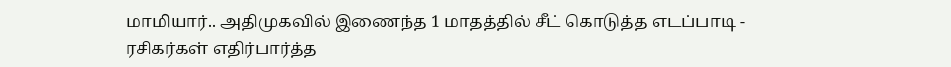மாமியார்.. அதிமுகவில் இணைந்த 1 மாதத்தில் சீட் கொடுத்த எடப்பாடி -
ரசிகர்கள் எதிர்பார்த்த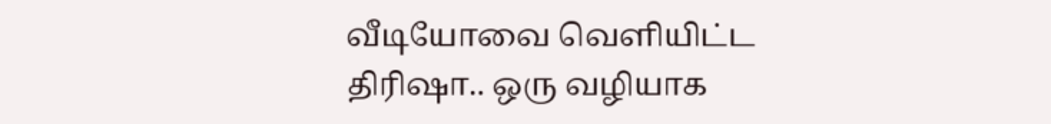வீடியோவை வெளியிட்ட திரிஷா.. ஒரு வழியாக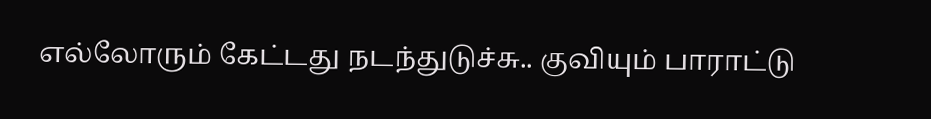எல்லோரும் கேட்டது நடந்துடுச்சு.. குவியும் பாராட்டு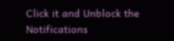Click it and Unblock the Notifications